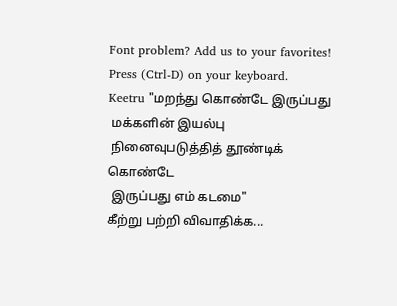Font problem? Add us to your favorites! Press (Ctrl-D) on your keyboard.
Keetru "மறந்து கொண்டே இருப்பது
 மக்களின் இயல்பு
 நினைவுபடுத்தித் தூண்டிக் கொண்டே
 இருப்பது எம் கடமை"
கீற்று பற்றி விவாதிக்க...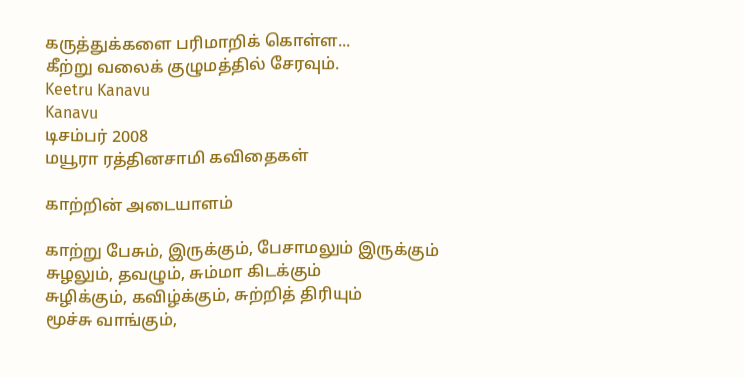கருத்துக்களை பரிமாறிக் கொள்ள...
கீற்று வலைக் குழுமத்தில் சேரவும்.
Keetru Kanavu
Kanavu
டிசம்பர் 2008
மயூரா ரத்தினசாமி கவிதைகள்

காற்றின் அடையாளம்

காற்று பேசும், இருக்கும், பேசாமலும் இருக்கும்
சுழலும், தவழும், சும்மா கிடக்கும்
சுழிக்கும், கவிழ்க்கும், சுற்றித் திரியும்
மூச்சு வாங்கும்,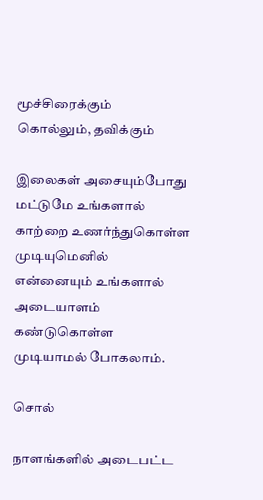மூச்சிரைக்கும்
கொல்லும், தவிக்கும்

இலைகள் அசையும்போது மட்டுமே உங்களால்
காற்றை உணர்ந்துகொள்ள முடியுமெனில்
என்னையும் உங்களால்
அடையாளம் கண்டுகொள்ள
முடியாமல் போகலாம்.

சொல்

நாளங்களில் அடைபட்ட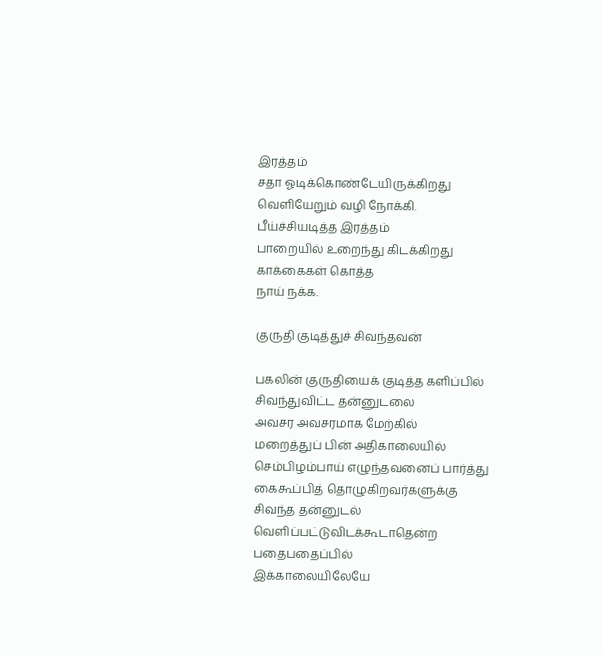இரத்தம்
சதா ஓடிக்கொண்டேயிருக்கிறது
வெளியேறும் வழி நோக்கி.
பீய்ச்சியடித்த இரத்தம்
பாறையில் உறைந்து கிடக்கிறது
காக்கைகள் கொத்த
நாய் நக்க.

குருதி குடித்துச் சிவந்தவன்

பகலின் குருதியைக் குடித்த களிப்பில்
சிவந்துவிட்ட தன்னுடலை
அவசர அவசரமாக மேற்கில்
மறைத்துப் பின் அதிகாலையில்
செம்பிழம்பாய் எழுந்தவனைப் பார்த்து
கைகூப்பித் தொழுகிறவர்களுக்கு
சிவந்த தன்னுடல் வெளிப்பட்டுவிடக்கூடாதென்ற
பதைபதைப்பில்
இக்காலையிலேயே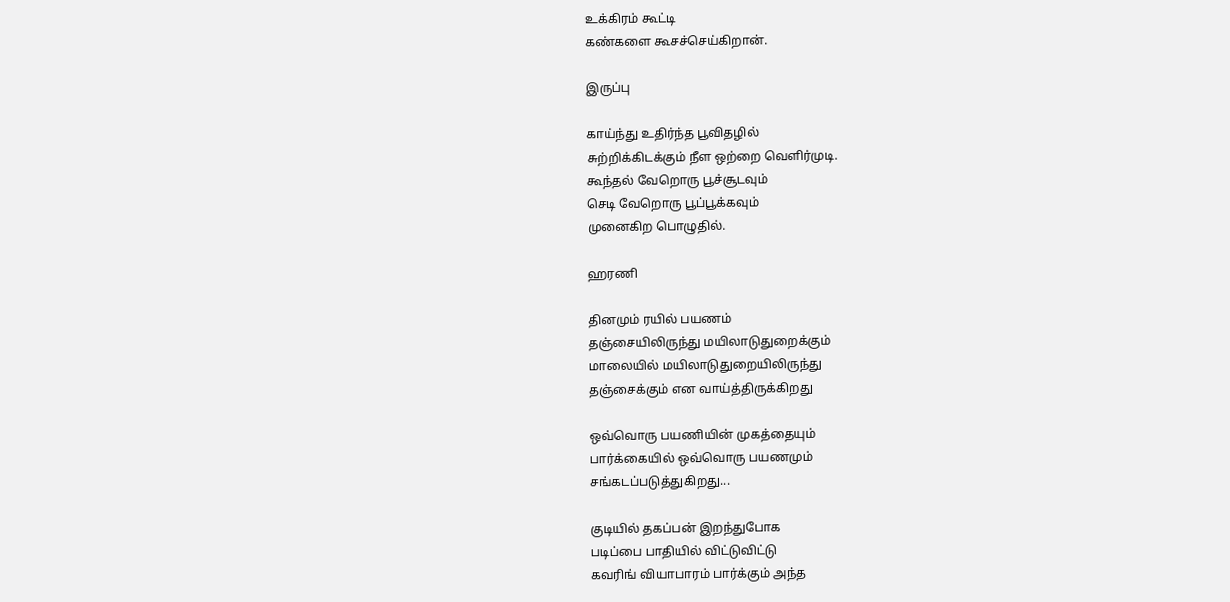உக்கிரம் கூட்டி
கண்களை கூசச்செய்கிறான்.

இருப்பு

காய்ந்து உதிர்ந்த பூவிதழில்
சுற்றிக்கிடக்கும் நீள ஒற்றை வெளிர்முடி.
கூந்தல் வேறொரு பூச்சூடவும்
செடி வேறொரு பூப்பூக்கவும்
முனைகிற பொழுதில்.

ஹரணி

தினமும் ரயில் பயணம்
தஞ்சையிலிருந்து மயிலாடுதுறைக்கும்
மாலையில் மயிலாடுதுறையிலிருந்து
தஞ்சைக்கும் என வாய்த்திருக்கிறது

ஒவ்வொரு பயணியின் முகத்தையும்
பார்க்கையில் ஒவ்வொரு பயணமும்
சங்கடப்படுத்துகிறது...

குடியில் தகப்பன் இறந்துபோக
படிப்பை பாதியில் விட்டுவிட்டு
கவரிங் வியாபாரம் பார்க்கும் அந்த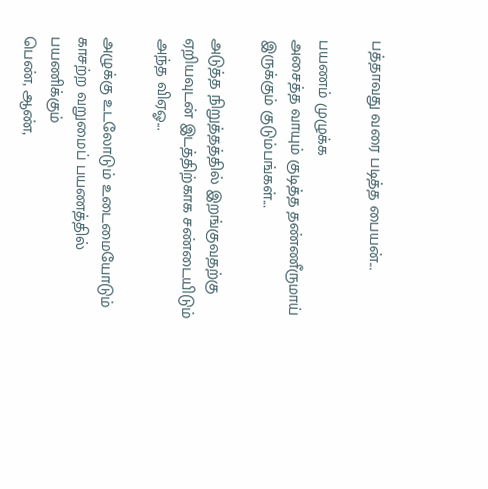பத்தாவது வரை படித்த பையன்...

பயணம் முழுக்க
அசைத்த வாயும் குடித்த தண்ணீருமாய்
இருக்கும் குடும்பங்கள்...

அடுத்த நிறுத்தத்தில் இறங்குவதற்கு
ஏறியவுடன் இடத்திற்காக சண்டையிடும்
அந்த விஏஓ...

அழுக்கு உடலோடும் உடைமையோடும்
காசற்ற வறுமைப் பயணத்தில் பயணிக்கும்
பெண், ஆண்,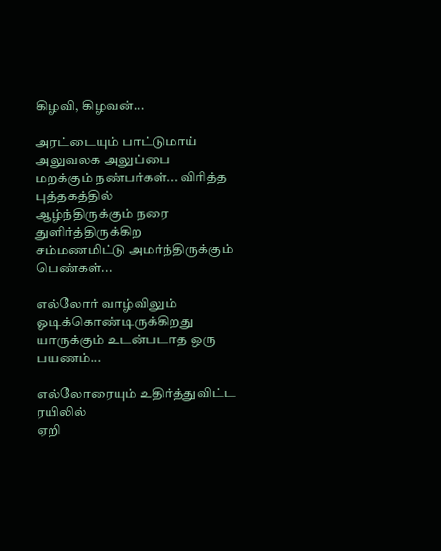கிழவி, கிழவன்...

அரட்டையும் பாட்டுமாய் அலுவலக அலுப்பை
மறக்கும் நண்பர்கள்... விரித்த புத்தகத்தில்
ஆழ்ந்திருக்கும் நரை துளிர்த்திருக்கிற
சம்மணமிட்டு அமர்ந்திருக்கும் பெண்கள்...

எல்லோர் வாழ்விலும் ஓடிக்கொண்டிருக்கிறது
யாருக்கும் உடன்படாத ஒரு பயணம்...

எல்லோரையும் உதிர்த்துவிட்ட ரயிலில்
ஏறி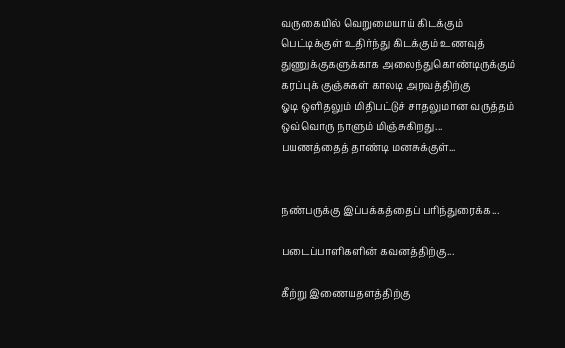வருகையில் வெறுமையாய் கிடக்கும்
பெட்டிக்குள் உதிர்ந்து கிடக்கும் உணவுத்
துணுக்குகளுக்காக அலைந்துகொண்டிருக்கும்
கரப்புக் குஞ்சுகள் காலடி அரவத்திற்கு
ஓடி ஒளிதலும் மிதிபட்டுச் சாதலுமான வருத்தம்
ஒவ்வொரு நாளும் மிஞ்சுகிறது...
பயணத்தைத் தாண்டி மனசுக்குள்...


நண்பருக்கு இப்பக்கத்தைப் பரிந்துரைக்க...

படைப்பாளிகளின் கவனத்திற்கு...

கீற்று இணையதளத்திற்கு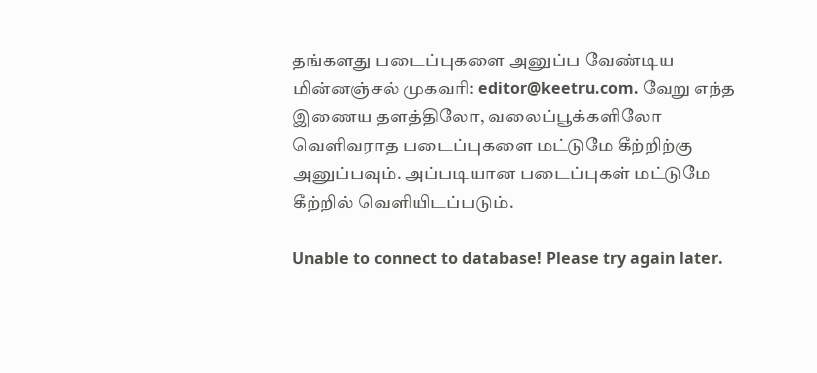தங்களது படைப்புகளை அனுப்ப வேண்டிய மின்னஞ்சல் முகவரி: editor@keetru.com. வேறு எந்த இணைய தளத்திலோ, வலைப்பூக்களிலோ வெளிவராத படைப்புகளை மட்டுமே கீற்றிற்கு அனுப்பவும். அப்படியான படைப்புகள் மட்டுமே கீற்றில் வெளியிடப்படும்.

Unable to connect to database! Please try again later.